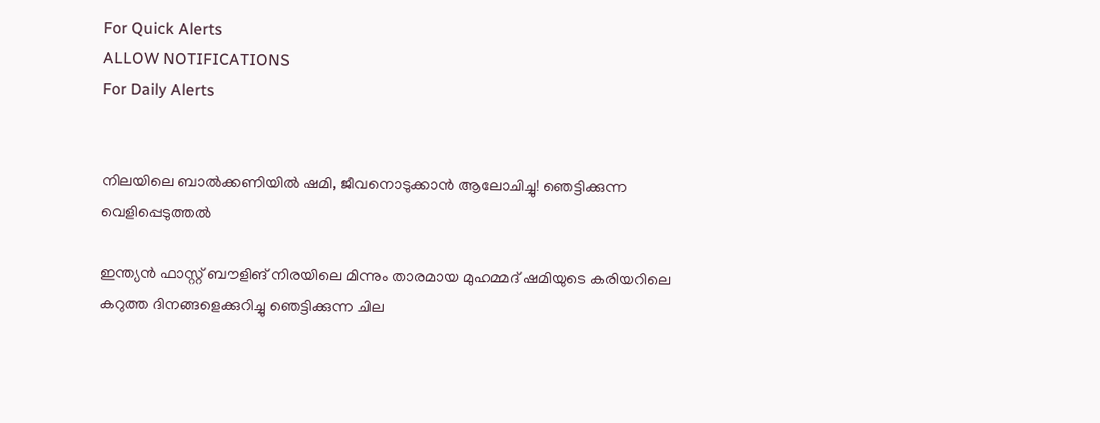For Quick Alerts
ALLOW NOTIFICATIONS
For Daily Alerts


നിലയിലെ ബാല്‍ക്കണിയില്‍ ഷമി, ജീവനൊടുക്കാന്‍ ആലോചിച്ചു! ഞെട്ടിക്കുന്ന വെളിപ്പെടുത്തല്‍

ഇന്ത്യന്‍ ഫാസ്റ്റ് ബൗളിങ് നിരയിലെ മിന്നും താരമായ മുഹമ്മദ് ഷമിയുടെ കരിയറിലെ കറുത്ത ദിനങ്ങളെക്കുറിച്ചു ഞെട്ടിക്കുന്ന ചില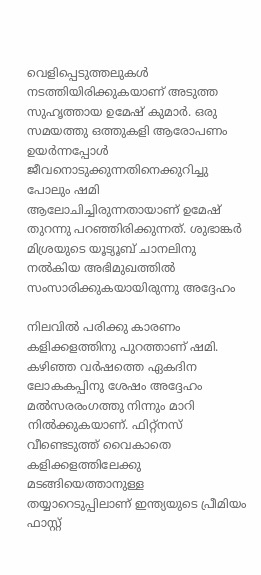വെളിപ്പെടുത്തലുകള്‍ നടത്തിയിരിക്കുകയാണ് അടുത്ത സുഹൃത്തായ ഉമേഷ് കുമാര്‍. ഒരു സമയത്തു ഒത്തുകളി ആരോപണം ഉയര്‍ന്നപ്പോള്‍ ജീവനൊടുക്കുന്നതിനെക്കുറിച്ചു പോലും ഷമി ആലോചിച്ചിരുന്നതായാണ് ഉമേഷ് തുറന്നു പറഞ്ഞിരിക്കുന്നത്. ശുഭാങ്കര്‍ മിശ്രയുടെ യൂട്യൂബ് ചാനലിനു നല്‍കിയ അഭിമുഖത്തില്‍ സംസാരിക്കുകയായിരുന്നു അദ്ദേഹം

നിലവില്‍ പരിക്കു കാരണം കളിക്കളത്തിനു പുറത്താണ് ഷമി. കഴിഞ്ഞ വര്‍ഷത്തെ ഏകദിന ലോകകപ്പിനു ശേഷം അദ്ദേഹം മല്‍സരരംഗത്തു നിന്നും മാറി നില്‍ക്കുകയാണ്. ഫിറ്റ്‌നസ് വീണ്ടെടുത്ത് വൈകാതെ കളിക്കളത്തിലേക്കു മടങ്ങിയെത്താനുള്ള തയ്യാറെടുപ്പിലാണ് ഇന്ത്യയുടെ പ്രീമിയം ഫാസ്റ്റ്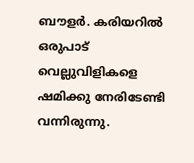ബൗളര്‍. കരിയറില്‍ ഒരുപാട് വെല്ലുവിളികളെ ഷമിക്കു നേരിടേണ്ടി വന്നിരുന്നു.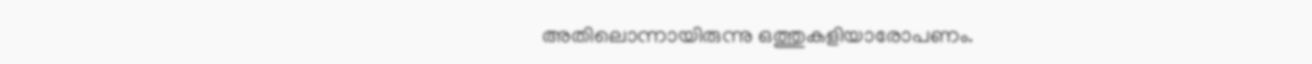അതിലൊന്നായിരുന്നു ഒത്തുകളിയാരോപണം.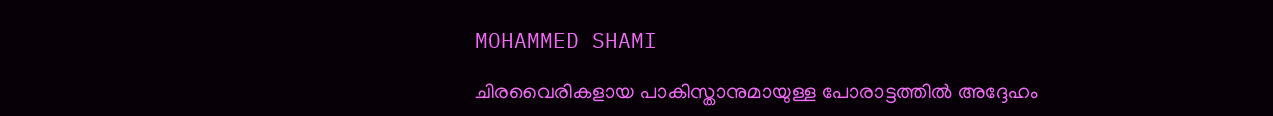MOHAMMED SHAMI

ചിരവൈരികളായ പാകിസ്താനുമായുള്ള പോരാട്ടത്തില്‍ അദ്ദേഹം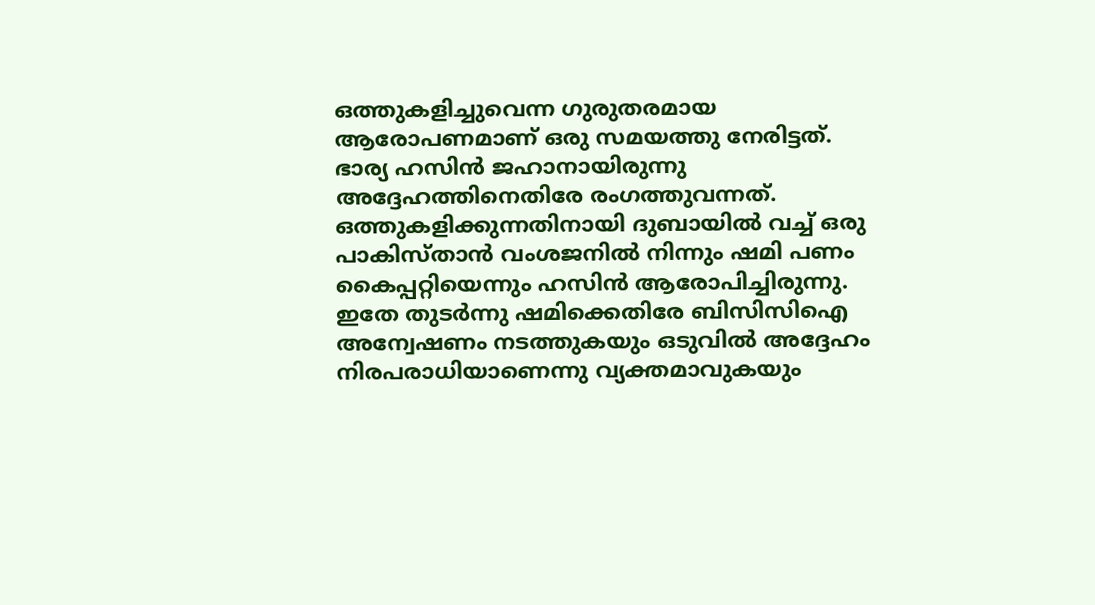ഒത്തുകളിച്ചുവെന്ന ഗുരുതരമായ ആരോപണമാണ് ഒരു സമയത്തു നേരിട്ടത്. ഭാര്യ ഹസിന്‍ ജഹാനായിരുന്നു അദ്ദേഹത്തിനെതിരേ രംഗത്തുവന്നത്. ഒത്തുകളിക്കുന്നതിനായി ദുബായില്‍ വച്ച് ഒരു പാകിസ്താന്‍ വംശജനില്‍ നിന്നും ഷമി പണം കൈപ്പറ്റിയെന്നും ഹസിന്‍ ആരോപിച്ചിരുന്നു. ഇതേ തുടര്‍ന്നു ഷമിക്കെതിരേ ബിസിസിഐ അന്വേഷണം നടത്തുകയും ഒടുവില്‍ അദ്ദേഹം നിരപരാധിയാണെന്നു വ്യക്തമാവുകയും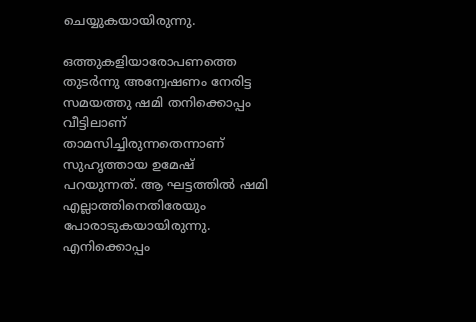ചെയ്യുകയായിരുന്നു.

ഒത്തുകളിയാരോപണത്തെ തുടര്‍ന്നു അന്വേഷണം നേരിട്ട സമയത്തു ഷമി തനിക്കൊപ്പം വീട്ടിലാണ് താമസിച്ചിരുന്നതെന്നാണ് സുഹൃത്തായ ഉമേഷ് പറയുന്നത്. ആ ഘട്ടത്തില്‍ ഷമി എല്ലാത്തിനെതിരേയും പോരാടുകയായിരുന്നു. എനിക്കൊപ്പം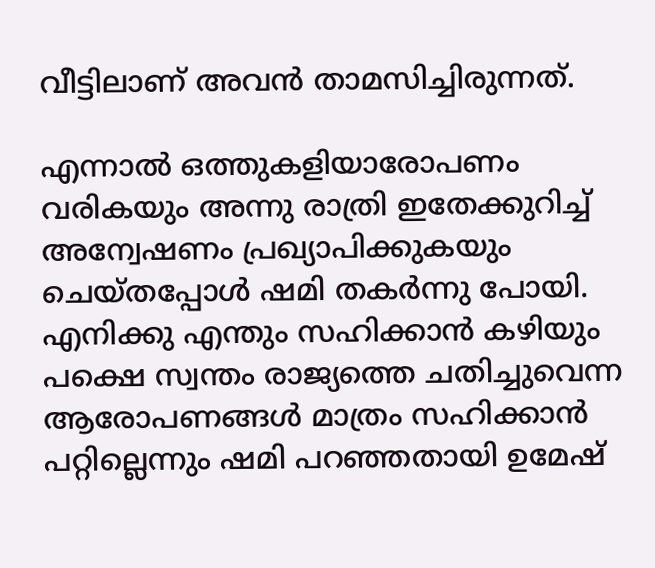വീട്ടിലാണ് അവന്‍ താമസിച്ചിരുന്നത്.

എന്നാല്‍ ഒത്തുകളിയാരോപണം വരികയും അന്നു രാത്രി ഇതേക്കുറിച്ച് അന്വേഷണം പ്രഖ്യാപിക്കുകയും ചെയ്തപ്പോള്‍ ഷമി തകര്‍ന്നു പോയി. എനിക്കു എന്തും സഹിക്കാന്‍ കഴിയും പക്ഷെ സ്വന്തം രാജ്യത്തെ ചതിച്ചുവെന്ന ആരോപണങ്ങള്‍ മാത്രം സഹിക്കാന്‍ പറ്റില്ലെന്നും ഷമി പറഞ്ഞതായി ഉമേഷ്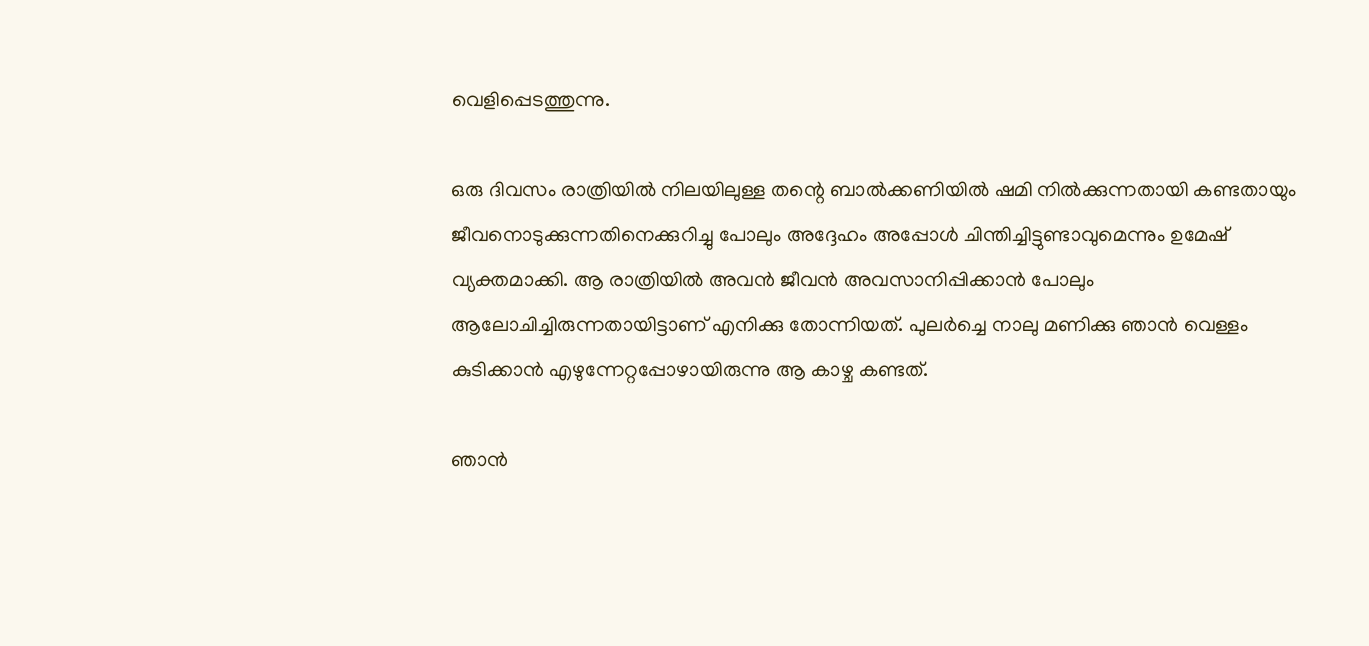വെളിപ്പെടത്തുന്നു.

ഒരു ദിവസം രാത്രിയില്‍ നിലയിലുള്ള തന്റെ ബാല്‍ക്കണിയില്‍ ഷമി നില്‍ക്കുന്നതായി കണ്ടതായും ജീവനൊടുക്കുന്നതിനെക്കുറിച്ചു പോലും അദ്ദേഹം അപ്പോള്‍ ചിന്തിച്ചിട്ടുണ്ടാവുമെന്നും ഉമേഷ് വ്യക്തമാക്കി. ആ രാത്രിയില്‍ അവന്‍ ജീവന്‍ അവസാനിപ്പിക്കാന്‍ പോലും ആലോചിച്ചിരുന്നതായിട്ടാണ് എനിക്കു തോന്നിയത്. പുലര്‍ച്ചെ നാലു മണിക്കു ഞാന്‍ വെള്ളം കുടിക്കാന്‍ എഴുന്നേറ്റപ്പോഴായിരുന്നു ആ കാഴ്ച കണ്ടത്.

ഞാന്‍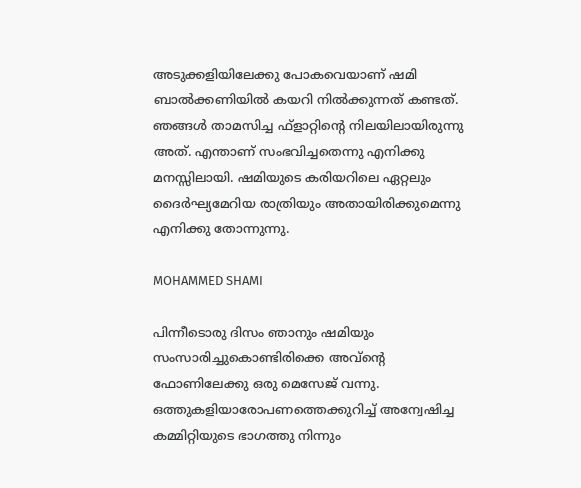അടുക്കളിയിലേക്കു പോകവെയാണ് ഷമി ബാല്‍ക്കണിയില്‍ കയറി നില്‍ക്കുന്നത് കണ്ടത്. ഞങ്ങള്‍ താമസിച്ച ഫ്‌ളാറ്റിന്റെ നിലയിലായിരുന്നു അത്. എന്താണ് സംഭവിച്ചതെന്നു എനിക്കു മനസ്സിലായി. ഷമിയുടെ കരിയറിലെ ഏറ്റലും ദൈര്‍ഘ്യമേറിയ രാത്രിയും അതായിരിക്കുമെന്നു എനിക്കു തോന്നുന്നു.

MOHAMMED SHAMI

പിന്നീടൊരു ദിസം ഞാനും ഷമിയും സംസാരിച്ചുകൊണ്ടിരിക്കെ അവ്‌ന്റെ ഫോണിലേക്കു ഒരു മെസേജ് വന്നു. ഒത്തുകളിയാരോപണത്തെക്കുറിച്ച് അന്വേഷിച്ച കമ്മിറ്റിയുടെ ഭാഗത്തു നിന്നും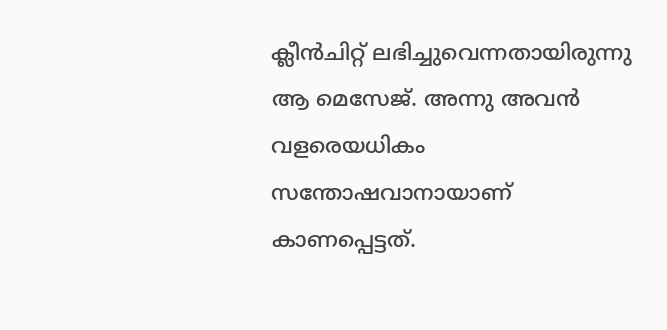ക്ലീന്‍ചിറ്റ് ലഭിച്ചുവെന്നതായിരുന്നു ആ മെസേജ്. അന്നു അവന്‍ വളരെയധികം സന്തോഷവാനായാണ് കാണപ്പെട്ടത്.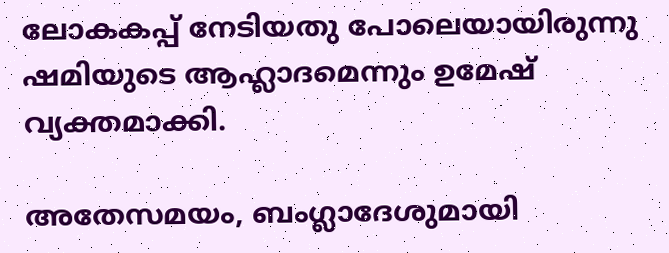ലോകകപ്പ് നേടിയതു പോലെയായിരുന്നു ഷമിയുടെ ആഹ്ലാദമെന്നും ഉമേഷ് വ്യക്തമാക്കി.

അതേസമയം, ബംഗ്ലാദേശുമായി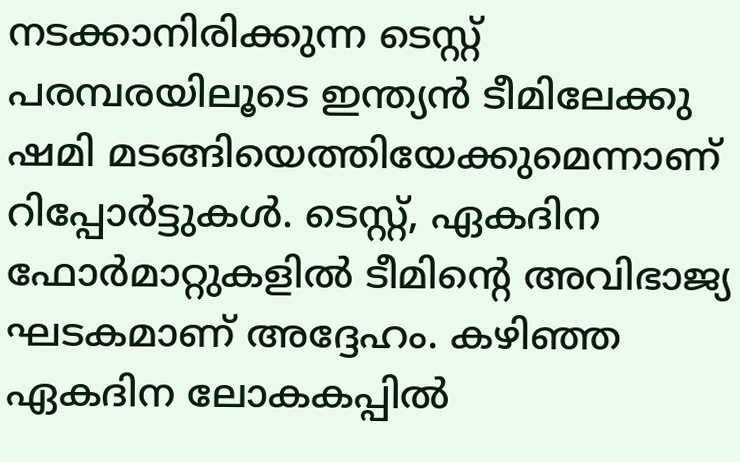നടക്കാനിരിക്കുന്ന ടെസ്റ്റ് പരമ്പരയിലൂടെ ഇന്ത്യന്‍ ടീമിലേക്കു ഷമി മടങ്ങിയെത്തിയേക്കുമെന്നാണ് റിപ്പോര്‍ട്ടുകള്‍. ടെസ്റ്റ്, ഏകദിന ഫോര്‍മാറ്റുകളില്‍ ടീമിന്റെ അവിഭാജ്യ ഘടകമാണ് അദ്ദേഹം. കഴിഞ്ഞ ഏകദിന ലോകകപ്പില്‍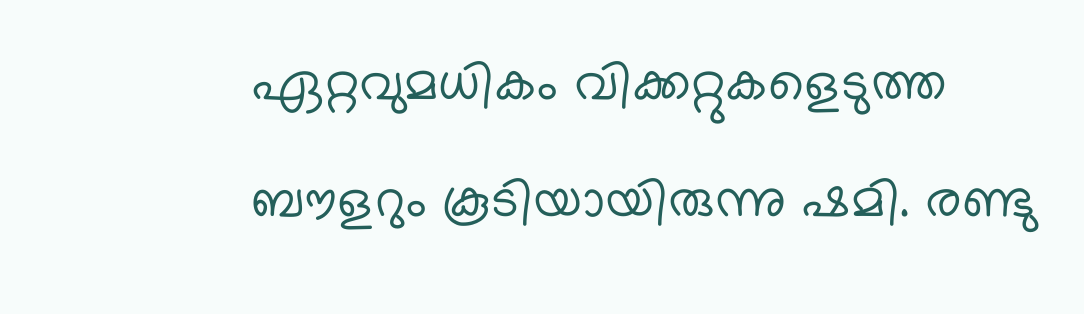ഏറ്റവുമധികം വിക്കറ്റുകളെടുത്ത ബൗളറും കൂടിയായിരുന്നു ഷമി. രണ്ടു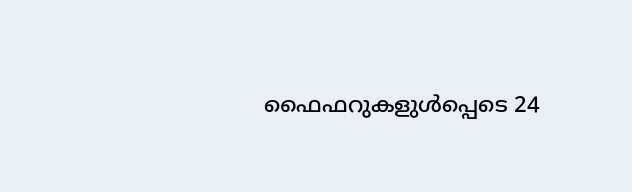ഫൈഫറുകളുള്‍പ്പെടെ 24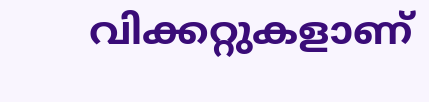വിക്കറ്റുകളാണ്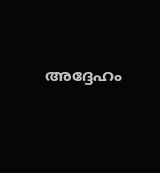അദ്ദേഹം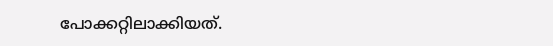പോക്കറ്റിലാക്കിയത്.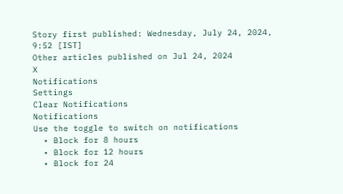Story first published: Wednesday, July 24, 2024, 9:52 [IST]
Other articles published on Jul 24, 2024
X
Notifications
Settings
Clear Notifications
Notifications
Use the toggle to switch on notifications
  • Block for 8 hours
  • Block for 12 hours
  • Block for 24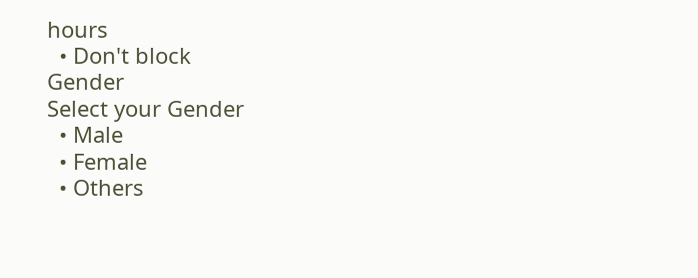hours
  • Don't block
Gender
Select your Gender
  • Male
  • Female
  • Others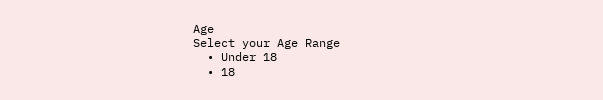Age
Select your Age Range
  • Under 18
  • 18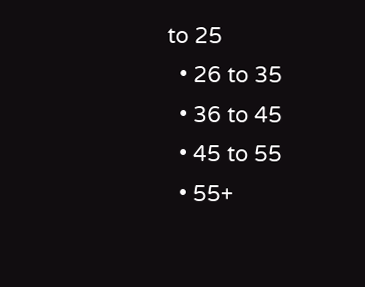to 25
  • 26 to 35
  • 36 to 45
  • 45 to 55
  • 55+